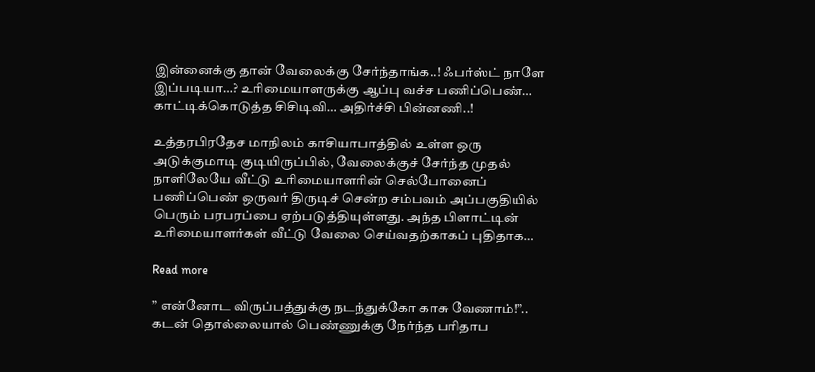இன்னைக்கு தான் வேலைக்கு சேர்ந்தாங்க..! ஃபர்ஸ்ட் நாளே இப்படியா…? உரிமையாளருக்கு ஆப்பு வச்ச பணிப்பெண்… காட்டிக்கொடுத்த சிசிடிவி… அதிர்ச்சி பின்னணி..!

உத்தரபிரதேச மாநிலம் காசியாபாத்தில் உள்ள ஒரு அடுக்குமாடி குடியிருப்பில், வேலைக்குச் சேர்ந்த முதல் நாளிலேயே வீட்டு உரிமையாளரின் செல்போனைப் பணிப்பெண் ஒருவர் திருடிச் சென்ற சம்பவம் அப்பகுதியில் பெரும் பரபரப்பை ஏற்படுத்தியுள்ளது. அந்த பிளாட்டின் உரிமையாளர்கள் வீட்டு வேலை செய்வதற்காகப் புதிதாக…

Read more

” என்னோட விருப்பத்துக்கு நடந்துக்கோ காசு வேணாம்!”.. கடன் தொல்லையால் பெண்ணுக்கு நேர்ந்த பரிதாப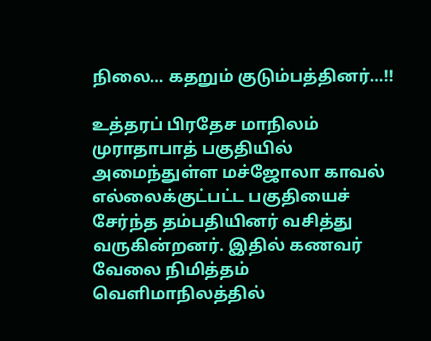நிலை… கதறும் குடும்பத்தினர்…!!

உத்தரப் பிரதேச மாநிலம் முராதாபாத் பகுதியில் அமைந்துள்ள மச்ஜோலா காவல் எல்லைக்குட்பட்ட பகுதியைச் சேர்ந்த தம்பதியினர் வசித்து வருகின்றனர். இதில் கணவர் வேலை நிமித்தம் வெளிமாநிலத்தில்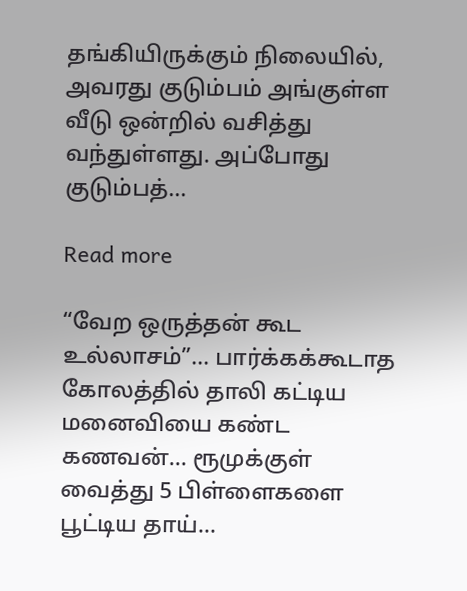தங்கியிருக்கும் நிலையில், அவரது குடும்பம் அங்குள்ள வீடு ஒன்றில் வசித்து வந்துள்ளது. அப்போது குடும்பத்…

Read more

“வேற ஒருத்தன் கூட உல்லாசம்”… பார்க்கக்கூடாத கோலத்தில் தாலி கட்டிய மனைவியை கண்ட கணவன்… ரூமுக்குள் வைத்து 5 பிள்ளைகளை பூட்டிய தாய்…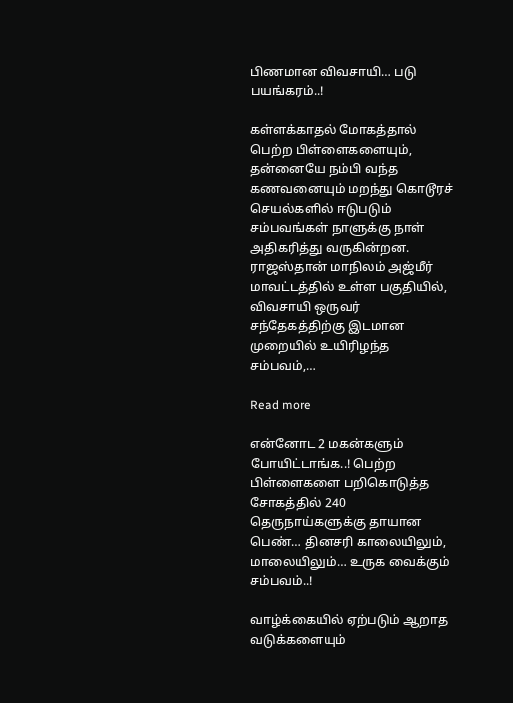பிணமான விவசாயி… படு பயங்கரம்..!

கள்ளக்காதல் மோகத்தால் பெற்ற பிள்ளைகளையும், தன்னையே நம்பி வந்த கணவனையும் மறந்து கொடூரச் செயல்களில் ஈடுபடும் சம்பவங்கள் நாளுக்கு நாள் அதிகரித்து வருகின்றன. ராஜஸ்தான் மாநிலம் அஜ்மீர் மாவட்டத்தில் உள்ள பகுதியில், விவசாயி ஒருவர் சந்தேகத்திற்கு இடமான முறையில் உயிரிழந்த சம்பவம்,…

Read more

என்னோட 2 மகன்களும் போயிட்டாங்க..! பெற்ற பிள்ளைகளை பறிகொடுத்த சோகத்தில் 240 தெருநாய்களுக்கு தாயான பெண்… தினசரி காலையிலும், மாலையிலும்… உருக வைக்கும் சம்பவம்..!

வாழ்க்கையில் ஏற்படும் ஆறாத வடுக்களையும்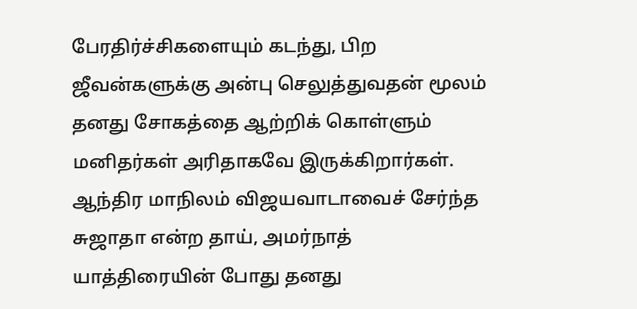பேரதிர்ச்சிகளையும் கடந்து, பிற ஜீவன்களுக்கு அன்பு செலுத்துவதன் மூலம் தனது சோகத்தை ஆற்றிக் கொள்ளும் மனிதர்கள் அரிதாகவே இருக்கிறார்கள். ஆந்திர மாநிலம் விஜயவாடாவைச் சேர்ந்த சுஜாதா என்ற தாய், அமர்நாத் யாத்திரையின் போது தனது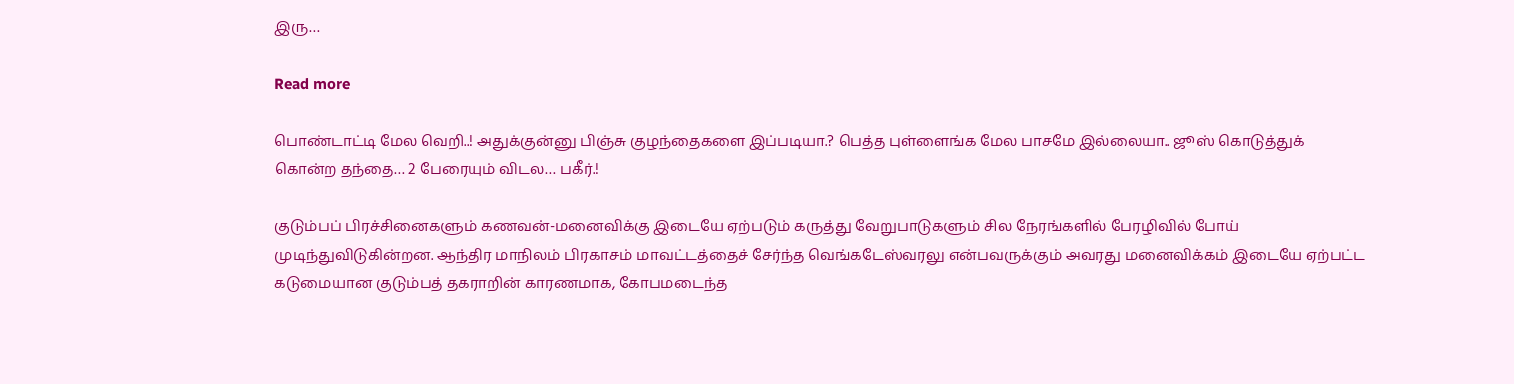இரு…

Read more

பொண்டாட்டி மேல வெறி..! அதுக்குன்னு பிஞ்சு குழந்தைகளை இப்படியா.? பெத்த புள்ளைங்க மேல பாசமே இல்லையா.. ஜூஸ் கொடுத்துக் கொன்ற தந்தை… 2 பேரையும் விடல… பகீர்.!

குடும்பப் பிரச்சினைகளும் கணவன்-மனைவிக்கு இடையே ஏற்படும் கருத்து வேறுபாடுகளும் சில நேரங்களில் பேரழிவில் போய் முடிந்துவிடுகின்றன. ஆந்திர மாநிலம் பிரகாசம் மாவட்டத்தைச் சேர்ந்த வெங்கடேஸ்வரலு என்பவருக்கும் அவரது மனைவிக்கம் இடையே ஏற்பட்ட கடுமையான குடும்பத் தகராறின் காரணமாக, கோபமடைந்த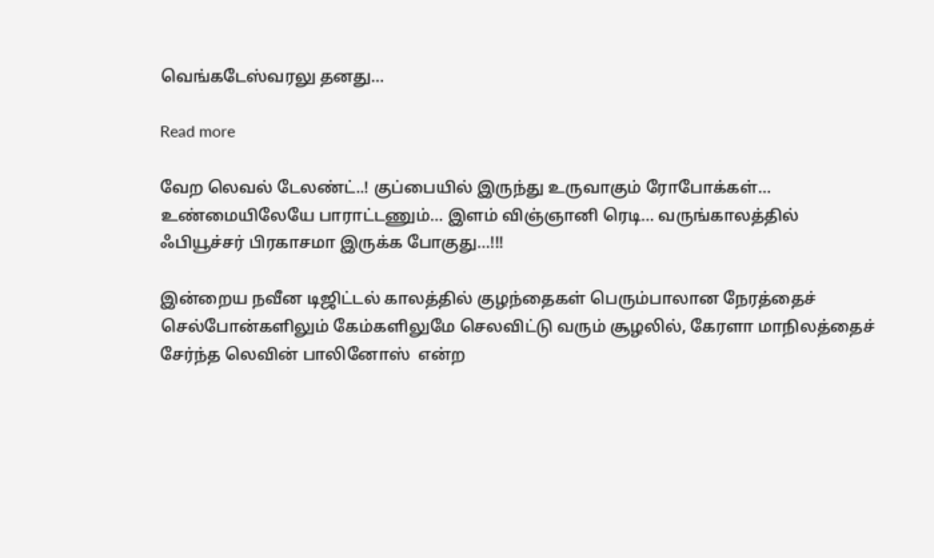வெங்கடேஸ்வரலு தனது…

Read more

வேற லெவல் டேலண்ட்..! குப்பையில் இருந்து உருவாகும் ரோபோக்கள்… உண்மையிலேயே பாராட்டணும்… இளம் விஞ்ஞானி ரெடி… வருங்காலத்தில் ஃபியூச்சர் பிரகாசமா இருக்க போகுது…!!!

இன்றைய நவீன டிஜிட்டல் காலத்தில் குழந்தைகள் பெரும்பாலான நேரத்தைச் செல்போன்களிலும் கேம்களிலுமே செலவிட்டு வரும் சூழலில், கேரளா மாநிலத்தைச் சேர்ந்த லெவின் பாலினோஸ்  என்ற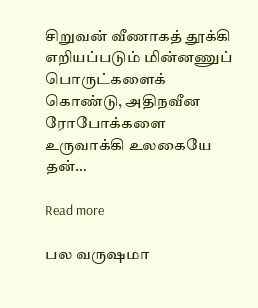சிறுவன் வீணாகத் தூக்கி எறியப்படும் மின்னணுப் பொருட்களைக் கொண்டு, அதிநவீன ரோபோக்களை உருவாக்கி உலகையே தன்…

Read more

பல வருஷமா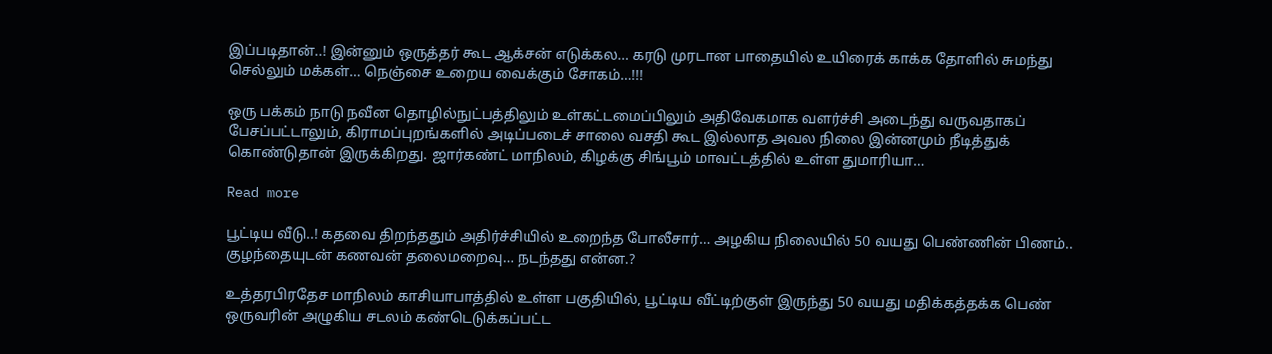இப்படிதான்..! இன்னும் ஒருத்தர் கூட ஆக்சன் எடுக்கல… கரடு முரடான பாதையில் உயிரைக் காக்க தோளில் சுமந்து செல்லும் மக்கள்… நெஞ்சை உறைய வைக்கும் சோகம்…!!!

ஒரு பக்கம் நாடு நவீன தொழில்நுட்பத்திலும் உள்கட்டமைப்பிலும் அதிவேகமாக வளர்ச்சி அடைந்து வருவதாகப் பேசப்பட்டாலும், கிராமப்புறங்களில் அடிப்படைச் சாலை வசதி கூட இல்லாத அவல நிலை இன்னமும் நீடித்துக் கொண்டுதான் இருக்கிறது. ஜார்கண்ட் மாநிலம், கிழக்கு சிங்பூம் மாவட்டத்தில் உள்ள துமாரியா…

Read more

பூட்டிய வீடு..! கதவை திறந்ததும் அதிர்ச்சியில் உறைந்த போலீசார்… அழகிய நிலையில் 50 வயது பெண்ணின் பிணம்.. குழந்தையுடன் கணவன் தலைமறைவு… நடந்தது என்ன.?

உத்தரபிரதேச மாநிலம் காசியாபாத்தில் உள்ள பகுதியில், பூட்டிய வீட்டிற்குள் இருந்து 50 வயது மதிக்கத்தக்க பெண் ஒருவரின் அழுகிய சடலம் கண்டெடுக்கப்பட்ட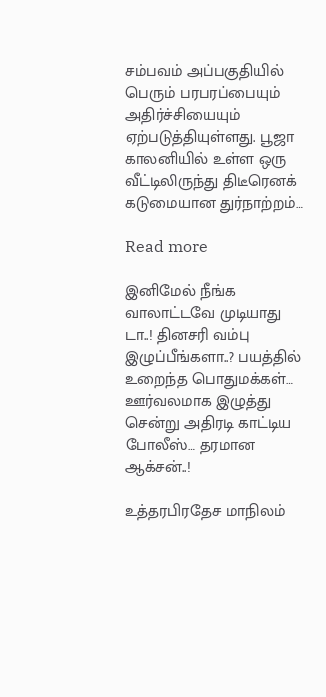சம்பவம் அப்பகுதியில் பெரும் பரபரப்பையும் அதிர்ச்சியையும் ஏற்படுத்தியுள்ளது. பூஜா காலனியில் உள்ள ஒரு வீட்டிலிருந்து திடீரெனக் கடுமையான துர்நாற்றம்…

Read more

இனிமேல் நீங்க வாலாட்டவே முடியாது டா..! தினசரி வம்பு இழுப்பீங்களா..? பயத்தில் உறைந்த பொதுமக்கள்… ஊர்வலமாக இழுத்து சென்று அதிரடி காட்டிய போலீஸ்… தரமான ஆக்சன்..!

உத்தரபிரதேச மாநிலம்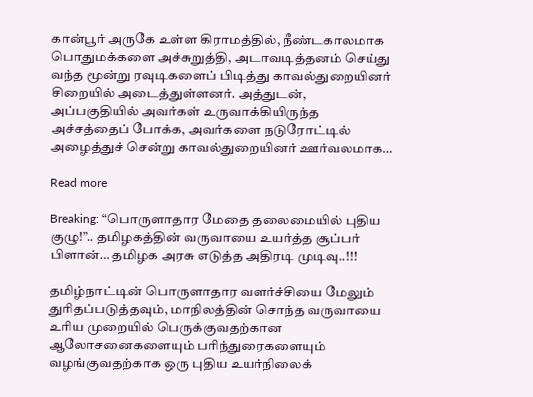கான்பூர் அருகே உள்ள கிராமத்தில், நீண்டகாலமாக பொதுமக்களை அச்சுறுத்தி, அடாவடித்தனம் செய்து வந்த மூன்று ரவுடிகளைப் பிடித்து காவல்துறையினர் சிறையில் அடைத்துள்ளனர். அத்துடன், அப்பகுதியில் அவர்கள் உருவாக்கியிருந்த அச்சத்தைப் போக்க, அவர்களை நடுரோட்டில் அழைத்துச் சென்று காவல்துறையினர் ஊர்வலமாக…

Read more

Breaking: “பொருளாதார மேதை தலைமையில் புதிய குழு!”.. தமிழகத்தின் வருவாயை உயர்த்த சூப்பர் பிளான்… தமிழக அரசு எடுத்த அதிரடி முடிவு..!!!

தமிழ்நாட்டின் பொருளாதார வளர்ச்சியை மேலும் துரிதப்படுத்தவும், மாநிலத்தின் சொந்த வருவாயை உரிய முறையில் பெருக்குவதற்கான ஆலோசனைகளையும் பரிந்துரைகளையும் வழங்குவதற்காக ஒரு புதிய உயர்நிலைக்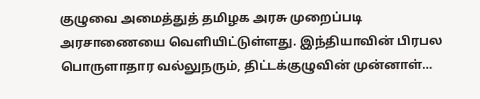குழுவை அமைத்துத் தமிழக அரசு முறைப்படி அரசாணையை வெளியிட்டுள்ளது. இந்தியாவின் பிரபல பொருளாதார வல்லுநரும், திட்டக்குழுவின் முன்னாள்…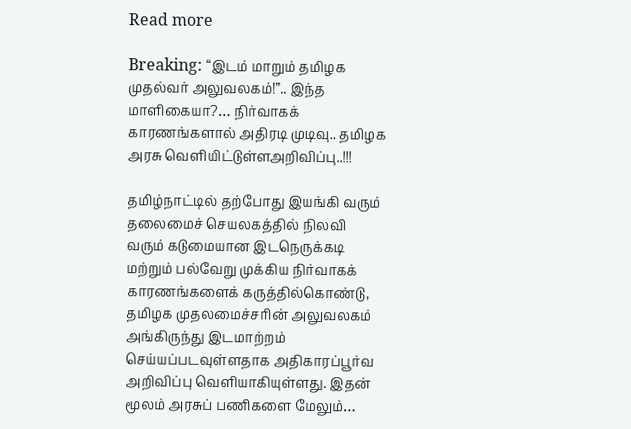Read more

Breaking: “இடம் மாறும் தமிழக முதல்வர் அலுவலகம்!”.. இந்த மாளிகையா?… நிர்வாகக் காரணங்களால் அதிரடி முடிவு.. தமிழக அரசு வெளியிட்டுள்ளஅறிவிப்பு..!!!

தமிழ்நாட்டில் தற்போது இயங்கி வரும் தலைமைச் செயலகத்தில் நிலவி வரும் கடுமையான இடநெருக்கடி மற்றும் பல்வேறு முக்கிய நிர்வாகக் காரணங்களைக் கருத்தில்கொண்டு, தமிழக முதலமைச்சரின் அலுவலகம் அங்கிருந்து இடமாற்றம் செய்யப்படவுள்ளதாக அதிகாரப்பூர்வ அறிவிப்பு வெளியாகியுள்ளது. இதன் மூலம் அரசுப் பணிகளை மேலும்…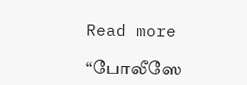Read more

“போலீஸே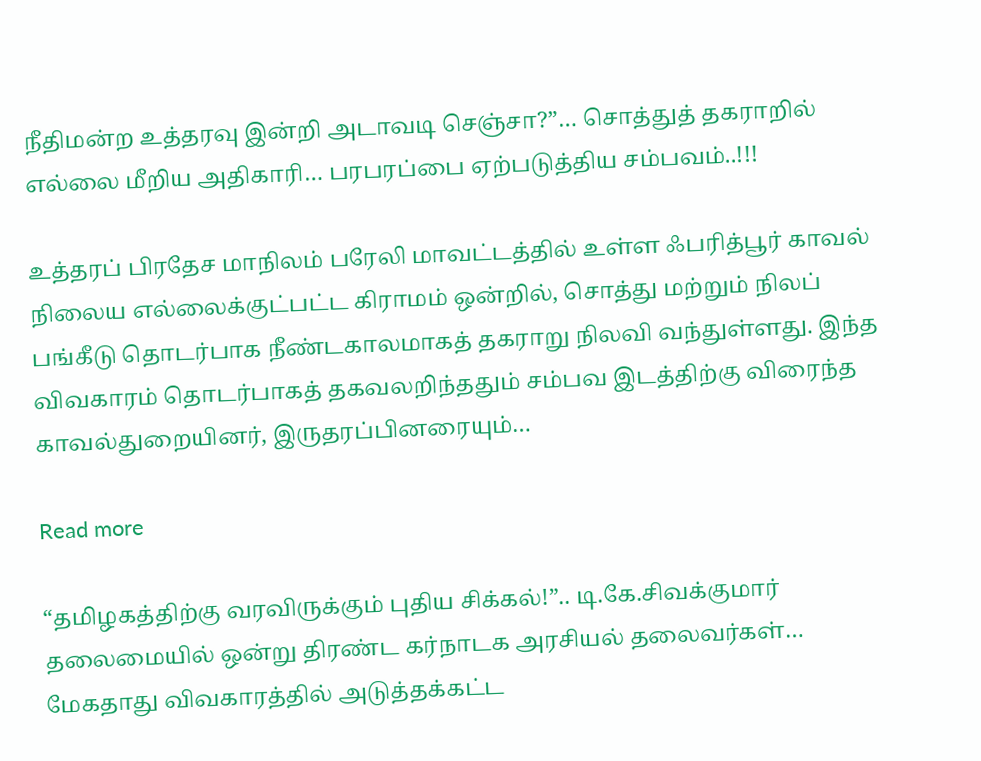நீதிமன்ற உத்தரவு இன்றி அடாவடி செஞ்சா?”… சொத்துத் தகராறில் எல்லை மீறிய அதிகாரி… பரபரப்பை ஏற்படுத்திய சம்பவம்..!!!

உத்தரப் பிரதேச மாநிலம் பரேலி மாவட்டத்தில் உள்ள ஃபரித்பூர் காவல் நிலைய எல்லைக்குட்பட்ட கிராமம் ஒன்றில், சொத்து மற்றும் நிலப் பங்கீடு தொடர்பாக நீண்டகாலமாகத் தகராறு நிலவி வந்துள்ளது. இந்த விவகாரம் தொடர்பாகத் தகவலறிந்ததும் சம்பவ இடத்திற்கு விரைந்த காவல்துறையினர், இருதரப்பினரையும்…

Read more

“தமிழகத்திற்கு வரவிருக்கும் புதிய சிக்கல்!”.. டி.கே.சிவக்குமார் தலைமையில் ஒன்று திரண்ட கர்நாடக அரசியல் தலைவர்கள்… மேகதாது விவகாரத்தில் அடுத்தக்கட்ட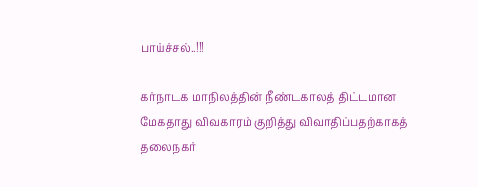பாய்ச்சல்..!!!

கர்நாடக மாநிலத்தின் நீண்டகாலத் திட்டமான மேகதாது விவகாரம் குறித்து விவாதிப்பதற்காகத் தலைநகர்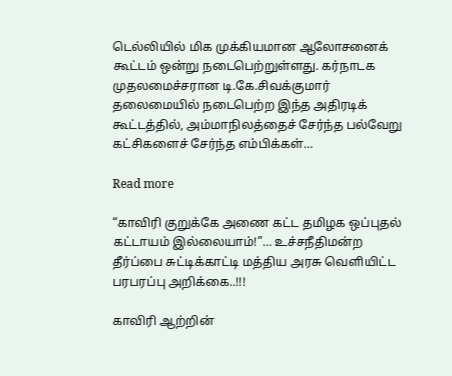டெல்லியில் மிக முக்கியமான ஆலோசனைக் கூட்டம் ஒன்று நடைபெற்றுள்ளது. கர்நாடக முதலமைச்சரான டி.கே.சிவக்குமார் தலைமையில் நடைபெற்ற இந்த அதிரடிக் கூட்டத்தில், அம்மாநிலத்தைச் சேர்ந்த பல்வேறு கட்சிகளைச் சேர்ந்த எம்பிக்கள்…

Read more

“காவிரி குறுக்கே அணை கட்ட தமிழக ஒப்புதல் கட்டாயம் இல்லையாம்!”… உச்சநீதிமன்ற தீர்ப்பை சுட்டிக்காட்டி மத்திய அரசு வெளியிட்ட பரபரப்பு அறிக்கை..!!!

காவிரி ஆற்றின்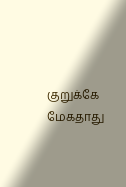குறுக்கே மேகதாது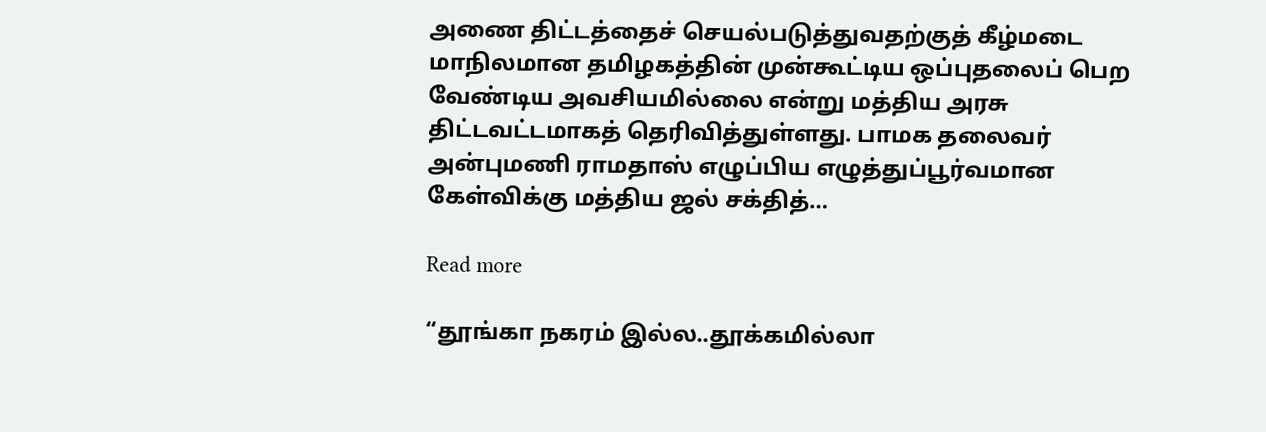அணை திட்டத்தைச் செயல்படுத்துவதற்குத் கீழ்மடை மாநிலமான தமிழகத்தின் முன்கூட்டிய ஒப்புதலைப் பெற வேண்டிய அவசியமில்லை என்று மத்திய அரசு திட்டவட்டமாகத் தெரிவித்துள்ளது. பாமக தலைவர் அன்புமணி ராமதாஸ் எழுப்பிய எழுத்துப்பூர்வமான கேள்விக்கு மத்திய ஜல் சக்தித்…

Read more

“தூங்கா நகரம் இல்ல..தூக்கமில்லா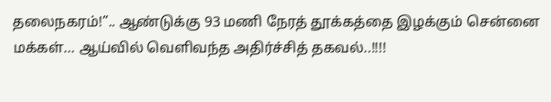தலைநகரம்!”.. ஆண்டுக்கு 93 மணி நேரத் தூக்கத்தை இழக்கும் சென்னை மக்கள்… ஆய்வில் வெளிவந்த அதிர்ச்சித் தகவல்..!!!!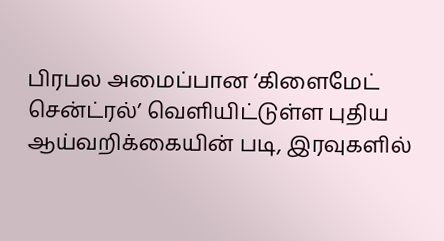பிரபல அமைப்பான ‘கிளைமேட் சென்ட்ரல்’ வெளியிட்டுள்ள புதிய ஆய்வறிக்கையின் படி, இரவுகளில்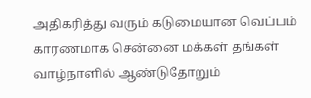அதிகரித்து வரும் கடுமையான வெப்பம் காரணமாக சென்னை மக்கள் தங்கள் வாழ்நாளில் ஆண்டுதோறும்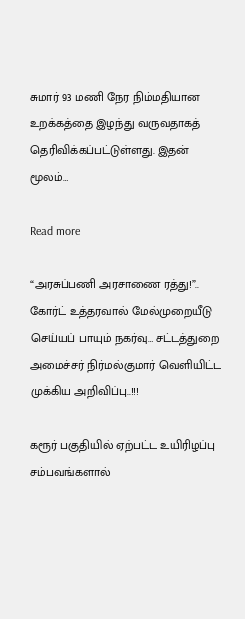சுமார் 93 மணி நேர நிம்மதியான உறக்கத்தை இழந்து வருவதாகத் தெரிவிக்கப்பட்டுள்ளது. இதன் மூலம்…

Read more

“அரசுப்பணி அரசாணை ரத்து!”.. கோர்ட் உத்தரவால் மேல்முறையீடு செய்யப் பாயும் நகர்வு… சட்டத்துறை அமைச்சர் நிர்மல்குமார் வெளியிட்ட முக்கிய அறிவிப்பு..!!!

கரூர் பகுதியில் ஏற்பட்ட உயிரிழப்பு சம்பவங்களால்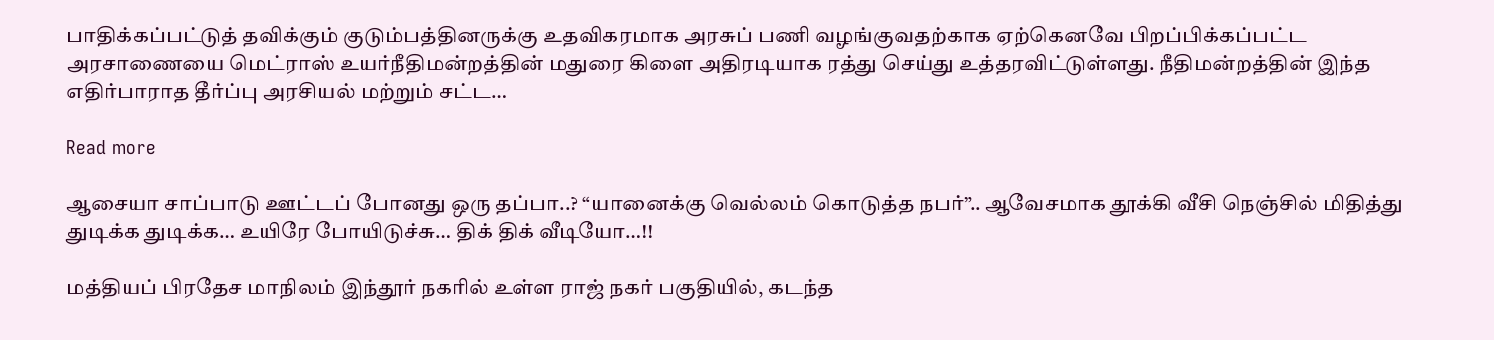பாதிக்கப்பட்டுத் தவிக்கும் குடும்பத்தினருக்கு உதவிகரமாக அரசுப் பணி வழங்குவதற்காக ஏற்கெனவே பிறப்பிக்கப்பட்ட அரசாணையை மெட்ராஸ் உயர்நீதிமன்றத்தின் மதுரை கிளை அதிரடியாக ரத்து செய்து உத்தரவிட்டுள்ளது. நீதிமன்றத்தின் இந்த எதிர்பாராத தீர்ப்பு அரசியல் மற்றும் சட்ட…

Read more

ஆசையா சாப்பாடு ஊட்டப் போனது ஒரு தப்பா..? “யானைக்கு வெல்லம் கொடுத்த நபர்”.. ஆவேசமாக தூக்கி வீசி நெஞ்சில் மிதித்து துடிக்க துடிக்க… உயிரே போயிடுச்சு… திக் திக் வீடியோ…!!

மத்தியப் பிரதேச மாநிலம் இந்தூர் நகரில் உள்ள ராஜ் நகர் பகுதியில், கடந்த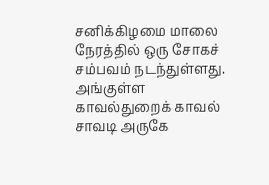சனிக்கிழமை மாலை நேரத்தில் ஒரு சோகச் சம்பவம் நடந்துள்ளது. அங்குள்ள காவல்துறைக் காவல் சாவடி அருகே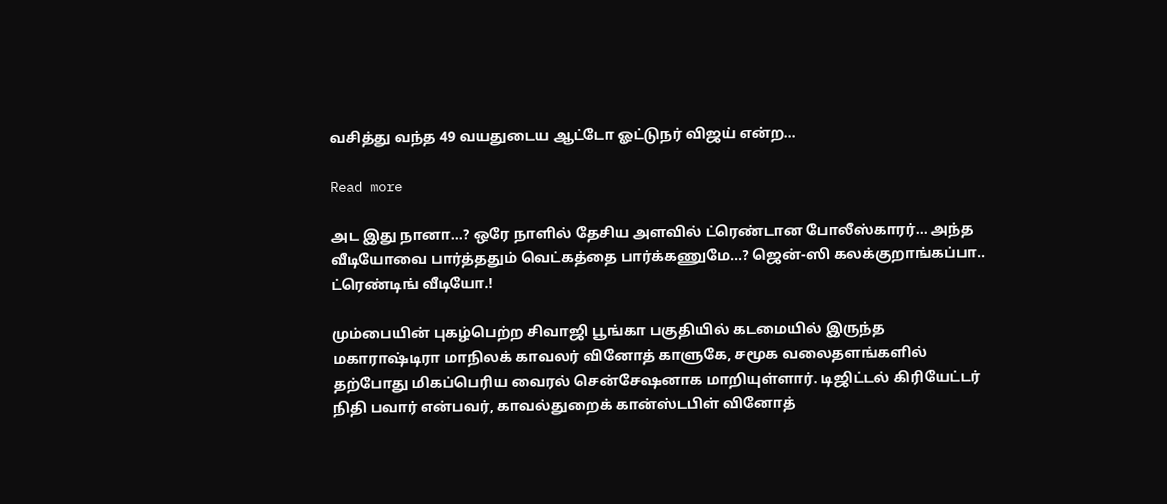வசித்து வந்த 49 வயதுடைய ஆட்டோ ஓட்டுநர் விஜய் என்ற…

Read more

அட இது நானா…? ஒரே நாளில் தேசிய அளவில் ட்ரெண்டான போலீஸ்காரர்… அந்த வீடியோவை பார்த்ததும் வெட்கத்தை பார்க்கணுமே…? ஜென்-ஸி கலக்குறாங்கப்பா.. ட்ரெண்டிங் வீடியோ.!

மும்பையின் புகழ்பெற்ற சிவாஜி பூங்கா பகுதியில் கடமையில் இருந்த மகாராஷ்டிரா மாநிலக் காவலர் வினோத் காளுகே, சமூக வலைதளங்களில் தற்போது மிகப்பெரிய வைரல் சென்சேஷனாக மாறியுள்ளார். டிஜிட்டல் கிரியேட்டர் நிதி பவார் என்பவர், காவல்துறைக் கான்ஸ்டபிள் வினோத்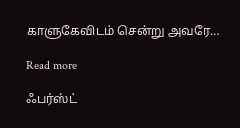காளுகேவிடம் சென்று அவரே…

Read more

ஃபர்ஸ்ட்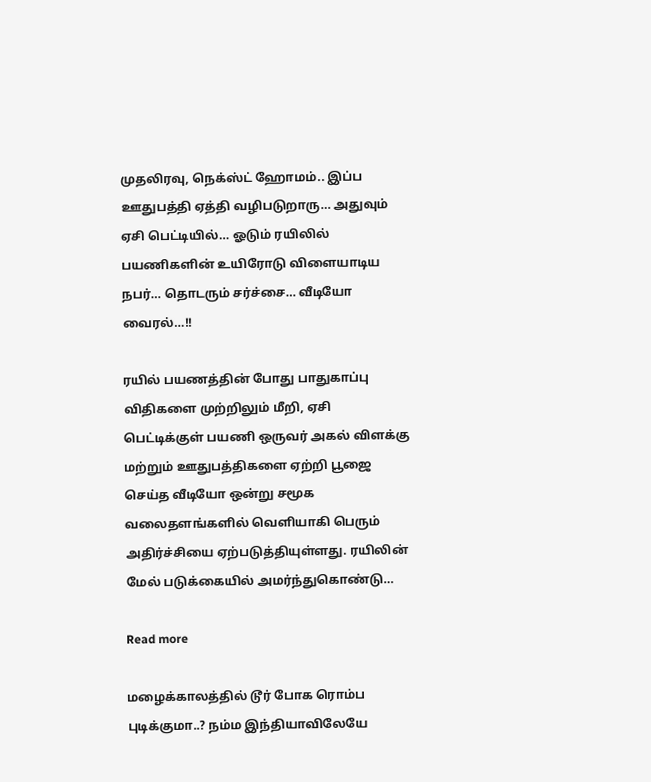முதலிரவு, நெக்ஸ்ட் ஹோமம்.. இப்ப ஊதுபத்தி ஏத்தி வழிபடுறாரு… அதுவும் ஏசி பெட்டியில்… ஓடும் ரயிலில் பயணிகளின் உயிரோடு விளையாடிய நபர்… தொடரும் சர்ச்சை… வீடியோ வைரல்…!!

ரயில் பயணத்தின் போது பாதுகாப்பு விதிகளை முற்றிலும் மீறி, ஏசி பெட்டிக்குள் பயணி ஒருவர் அகல் விளக்கு மற்றும் ஊதுபத்திகளை ஏற்றி பூஜை செய்த வீடியோ ஒன்று சமூக வலைதளங்களில் வெளியாகி பெரும் அதிர்ச்சியை ஏற்படுத்தியுள்ளது. ரயிலின் மேல் படுக்கையில் அமர்ந்துகொண்டு…

Read more

மழைக்காலத்தில் டூர் போக ரொம்ப புடிக்குமா..? நம்ம இந்தியாவிலேயே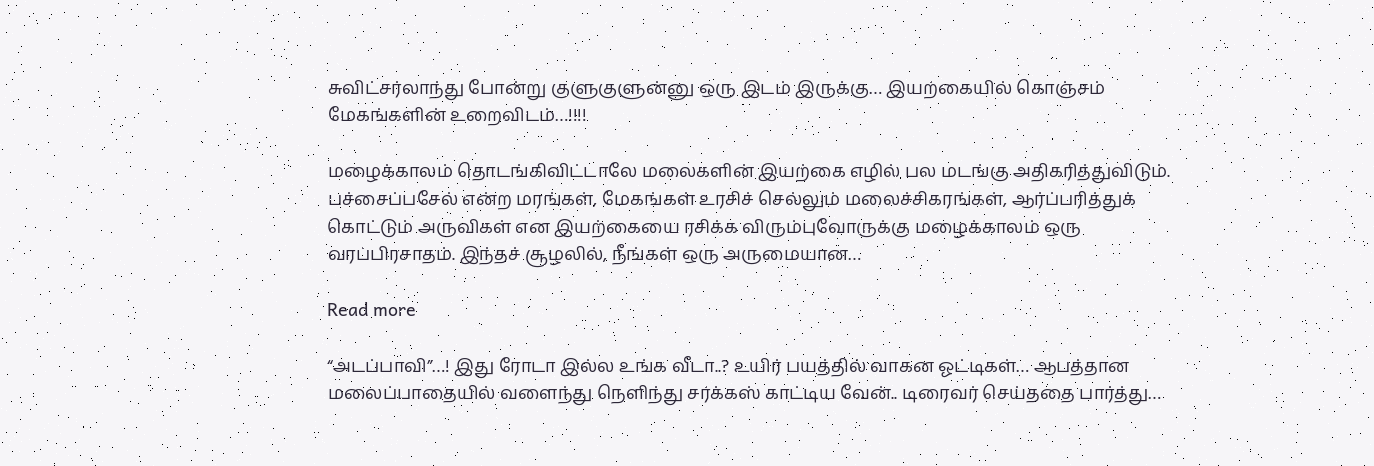சுவிட்சர்லாந்து போன்று குளுகுளுன்னு ஒரு இடம் இருக்கு… இயற்கையில் கொஞ்சம் மேகங்களின் உறைவிடம்…!!!!

மழைக்காலம் தொடங்கிவிட்டாலே மலைகளின் இயற்கை எழில் பல மடங்கு அதிகரித்துவிடும். பச்சைப்பசேல் என்ற மரங்கள், மேகங்கள் உரசிச் செல்லும் மலைச்சிகரங்கள், ஆர்ப்பரித்துக் கொட்டும் அருவிகள் என இயற்கையை ரசிக்க விரும்புவோருக்கு மழைக்காலம் ஒரு வரப்பிரசாதம். இந்தச் சூழலில், நீங்கள் ஒரு அருமையான…

Read more

“அடப்பாவி”…! இது ரோடா இல்ல உங்க வீடா..? உயிர் பயத்தில் வாகன ஓட்டிகள்… ஆபத்தான மலைப்பாதையில் வளைந்து நெளிந்து சர்க்கஸ் காட்டிய வேன்.. டிரைவர் செய்ததை பார்த்து…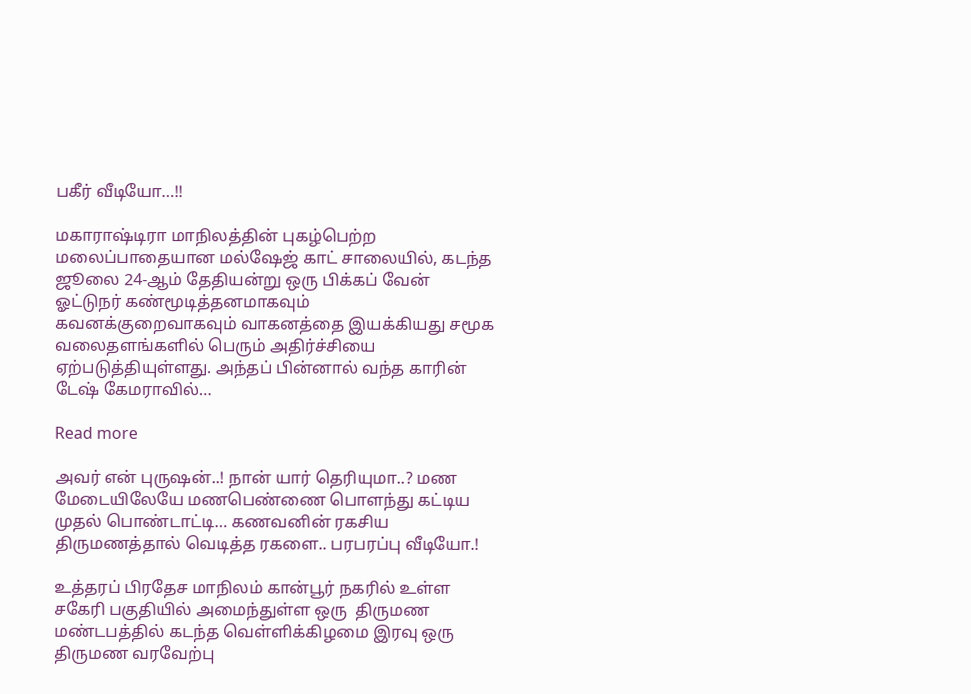பகீர் வீடியோ…!!

மகாராஷ்டிரா மாநிலத்தின் புகழ்பெற்ற மலைப்பாதையான மல்ஷேஜ் காட் சாலையில், கடந்த ஜூலை 24-ஆம் தேதியன்று ஒரு பிக்கப் வேன் ஓட்டுநர் கண்மூடித்தனமாகவும் கவனக்குறைவாகவும் வாகனத்தை இயக்கியது சமூக வலைதளங்களில் பெரும் அதிர்ச்சியை ஏற்படுத்தியுள்ளது. அந்தப் பின்னால் வந்த காரின் டேஷ் கேமராவில்…

Read more

அவர் என் புருஷன்..! நான் யார் தெரியுமா..? மண மேடையிலேயே மணபெண்ணை பொளந்து கட்டிய முதல் பொண்டாட்டி… கணவனின் ரகசிய திருமணத்தால் வெடித்த ரகளை.. பரபரப்பு வீடியோ.!

உத்தரப் பிரதேச மாநிலம் கான்பூர் நகரில் உள்ள சகேரி பகுதியில் அமைந்துள்ள ஒரு  திருமண மண்டபத்தில் கடந்த வெள்ளிக்கிழமை இரவு ஒரு திருமண வரவேற்பு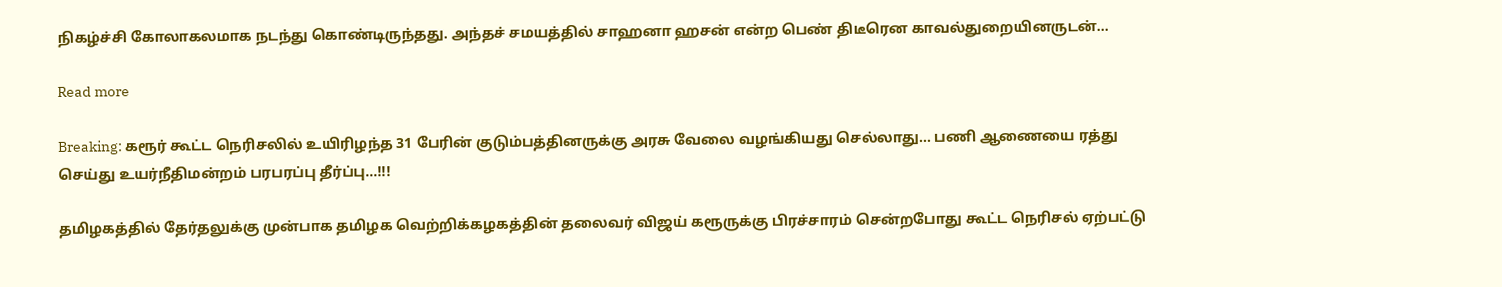நிகழ்ச்சி கோலாகலமாக நடந்து கொண்டிருந்தது. அந்தச் சமயத்தில் சாஹனா ஹசன் என்ற பெண் திடீரென காவல்துறையினருடன்…

Read more

Breaking: கரூர் கூட்ட நெரிசலில் உயிரிழந்த 31 பேரின் குடும்பத்தினருக்கு அரசு வேலை வழங்கியது செல்லாது… பணி ஆணையை ரத்து செய்து உயர்நீதிமன்றம் பரபரப்பு தீர்ப்பு…!!!

தமிழகத்தில் தேர்தலுக்கு முன்பாக தமிழக வெற்றிக்கழகத்தின் தலைவர் விஜய் கரூருக்கு பிரச்சாரம் சென்றபோது கூட்ட நெரிசல் ஏற்பட்டு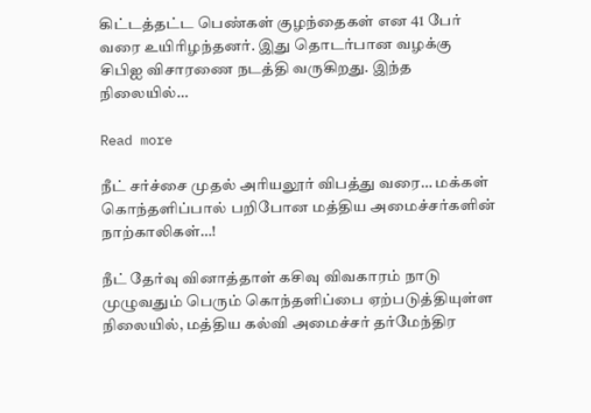கிட்டத்தட்ட பெண்கள் குழந்தைகள் என 41 பேர் வரை உயிரிழந்தனர். இது தொடர்பான வழக்கு சிபிஐ விசாரணை நடத்தி வருகிறது. இந்த நிலையில்…

Read more

நீட் சர்ச்சை முதல் அரியலூர் விபத்து வரை… மக்கள் கொந்தளிப்பால் பறிபோன மத்திய அமைச்சர்களின் நாற்காலிகள்…!

நீட் தேர்வு வினாத்தாள் கசிவு விவகாரம் நாடு முழுவதும் பெரும் கொந்தளிப்பை ஏற்படுத்தியுள்ள நிலையில், மத்திய கல்வி அமைச்சர் தர்மேந்திர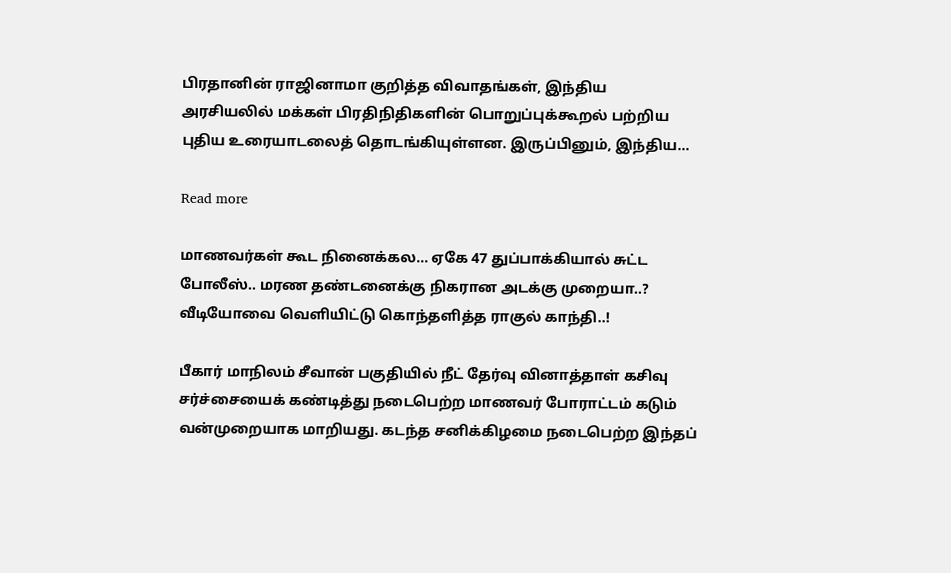பிரதானின் ராஜினாமா குறித்த விவாதங்கள், இந்திய அரசியலில் மக்கள் பிரதிநிதிகளின் பொறுப்புக்கூறல் பற்றிய புதிய உரையாடலைத் தொடங்கியுள்ளன. இருப்பினும், இந்திய…

Read more

மாணவர்கள் கூட நினைக்கல… ஏகே 47 துப்பாக்கியால் சுட்ட போலீஸ்.. மரண தண்டனைக்கு நிகரான அடக்கு முறையா..? வீடியோவை வெளியிட்டு கொந்தளித்த ராகுல் காந்தி..!

பீகார் மாநிலம் சீவான் பகுதியில் நீட் தேர்வு வினாத்தாள் கசிவு சர்ச்சையைக் கண்டித்து நடைபெற்ற மாணவர் போராட்டம் கடும் வன்முறையாக மாறியது. கடந்த சனிக்கிழமை நடைபெற்ற இந்தப்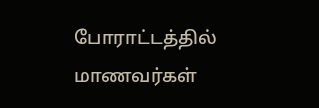போராட்டத்தில் மாணவர்கள்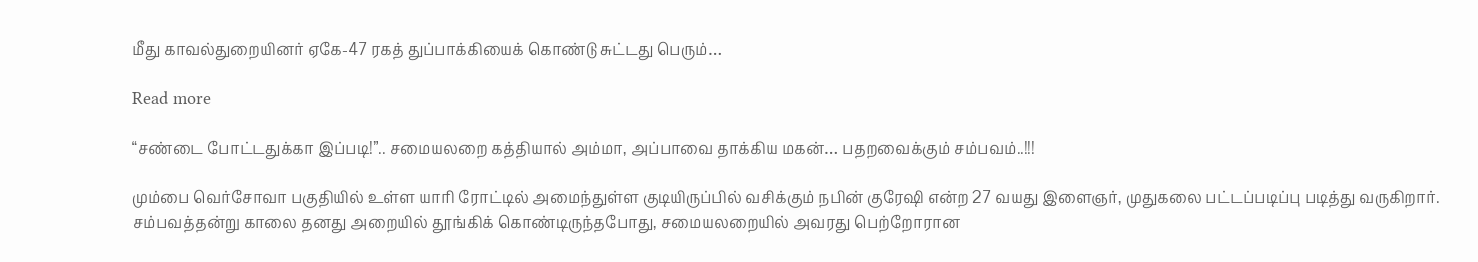மீது காவல்துறையினர் ஏகே-47 ரகத் துப்பாக்கியைக் கொண்டு சுட்டது பெரும்…

Read more

“சண்டை போட்டதுக்கா இப்படி!”.. சமையலறை கத்தியால் அம்மா, அப்பாவை தாக்கிய மகன்… பதறவைக்கும் சம்பவம்..!!!

மும்பை வெர்சோவா பகுதியில் உள்ள யாரி ரோட்டில் அமைந்துள்ள குடியிருப்பில் வசிக்கும் நபின் குரேஷி என்ற 27 வயது இளைஞர், முதுகலை பட்டப்படிப்பு படித்து வருகிறார். சம்பவத்தன்று காலை தனது அறையில் தூங்கிக் கொண்டிருந்தபோது, சமையலறையில் அவரது பெற்றோரான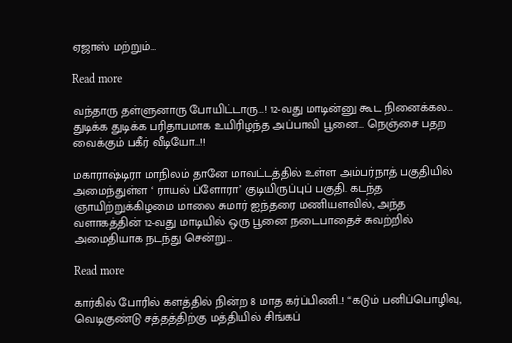ஏஜாஸ் மற்றும்…

Read more

வந்தாரு தள்ளுனாரு போயிட்டாரு…! 12-வது மாடின்னு கூட நினைக்கல… துடிக்க துடிக்க பரிதாபமாக உயிரிழந்த அப்பாவி பூனை… நெஞ்சை பதற வைக்கும் பகீர் வீடியோ…!!

மகாராஷ்டிரா மாநிலம் தானே மாவட்டத்தில் உள்ள அம்பர்நாத் பகுதியில் அமைந்துள்ள ‘ ராயல் ப்ளோரா’ குடியிருப்புப் பகுதி. கடந்த ஞாயிற்றுக்கிழமை மாலை சுமார் ஐந்தரை மணியளவில், அந்த வளாகத்தின் 12-வது மாடியில் ஒரு பூனை நடைபாதைச் சுவற்றில் அமைதியாக நடந்து சென்று…

Read more

கார்கில் போரில் களத்தில் நின்ற 8 மாத கர்ப்பிணி..! “கடும் பனிப்பொழிவு, வெடிகுண்டு சத்தத்திற்கு மத்தியில் சிங்கப்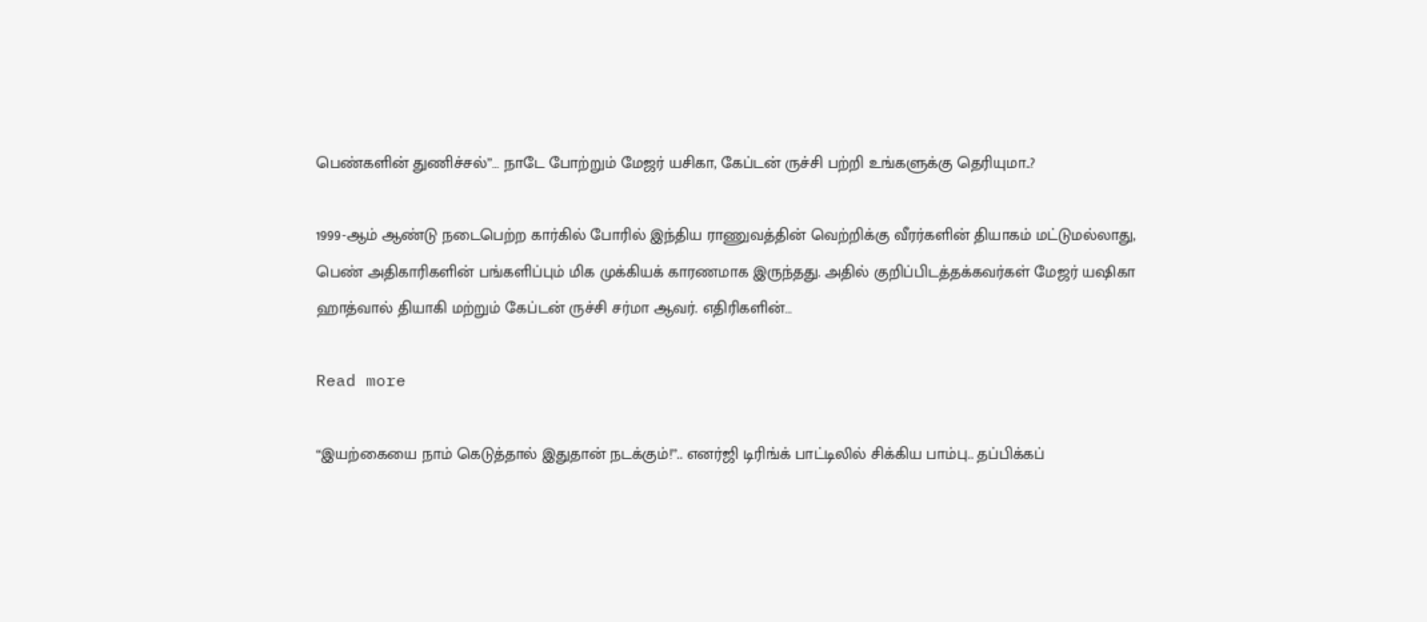பெண்களின் துணிச்சல்”… நாடே போற்றும் மேஜர் யசிகா, கேப்டன் ருச்சி பற்றி உங்களுக்கு தெரியுமா..?

1999-ஆம் ஆண்டு நடைபெற்ற கார்கில் போரில் இந்திய ராணுவத்தின் வெற்றிக்கு வீரர்களின் தியாகம் மட்டுமல்லாது, பெண் அதிகாரிகளின் பங்களிப்பும் மிக முக்கியக் காரணமாக இருந்தது. அதில் குறிப்பிடத்தக்கவர்கள் மேஜர் யஷிகா ஹாத்வால் தியாகி மற்றும் கேப்டன் ருச்சி சர்மா ஆவர். எதிரிகளின்…

Read more

“இயற்கையை நாம் கெடுத்தால் இதுதான் நடக்கும்!”.. எனர்ஜி டிரிங்க் பாட்டிலில் சிக்கிய பாம்பு.. தப்பிக்கப்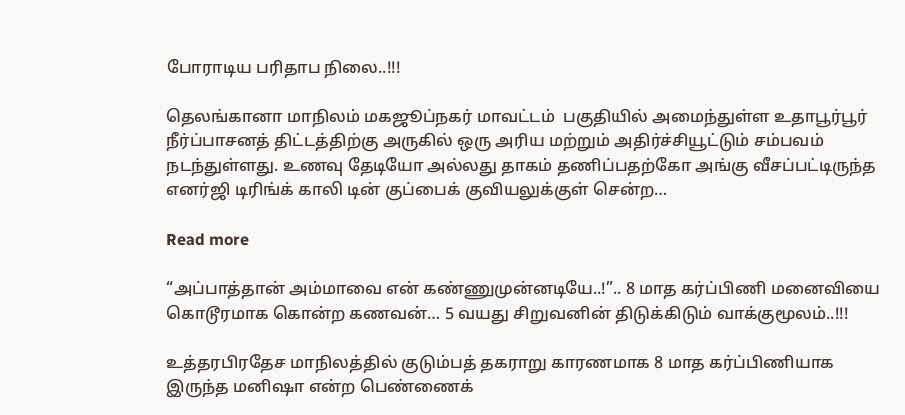போராடிய பரிதாப நிலை..!!!

தெலங்கானா மாநிலம் மகஜூப்நகர் மாவட்டம்  பகுதியில் அமைந்துள்ள உதாபூர்பூர் நீர்ப்பாசனத் திட்டத்திற்கு அருகில் ஒரு அரிய மற்றும் அதிர்ச்சியூட்டும் சம்பவம் நடந்துள்ளது. உணவு தேடியோ அல்லது தாகம் தணிப்பதற்கோ அங்கு வீசப்பட்டிருந்த எனர்ஜி டிரிங்க் காலி டின் குப்பைக் குவியலுக்குள் சென்ற…

Read more

“அப்பாத்தான் அம்மாவை என் கண்ணுமுன்னடியே..!”.. 8 மாத கர்ப்பிணி மனைவியை கொடூரமாக கொன்ற கணவன்… 5 வயது சிறுவனின் திடுக்கிடும் வாக்குமூலம்..!!!

உத்தரபிரதேச மாநிலத்தில் குடும்பத் தகராறு காரணமாக 8 மாத கர்ப்பிணியாக இருந்த மனிஷா என்ற பெண்ணைக்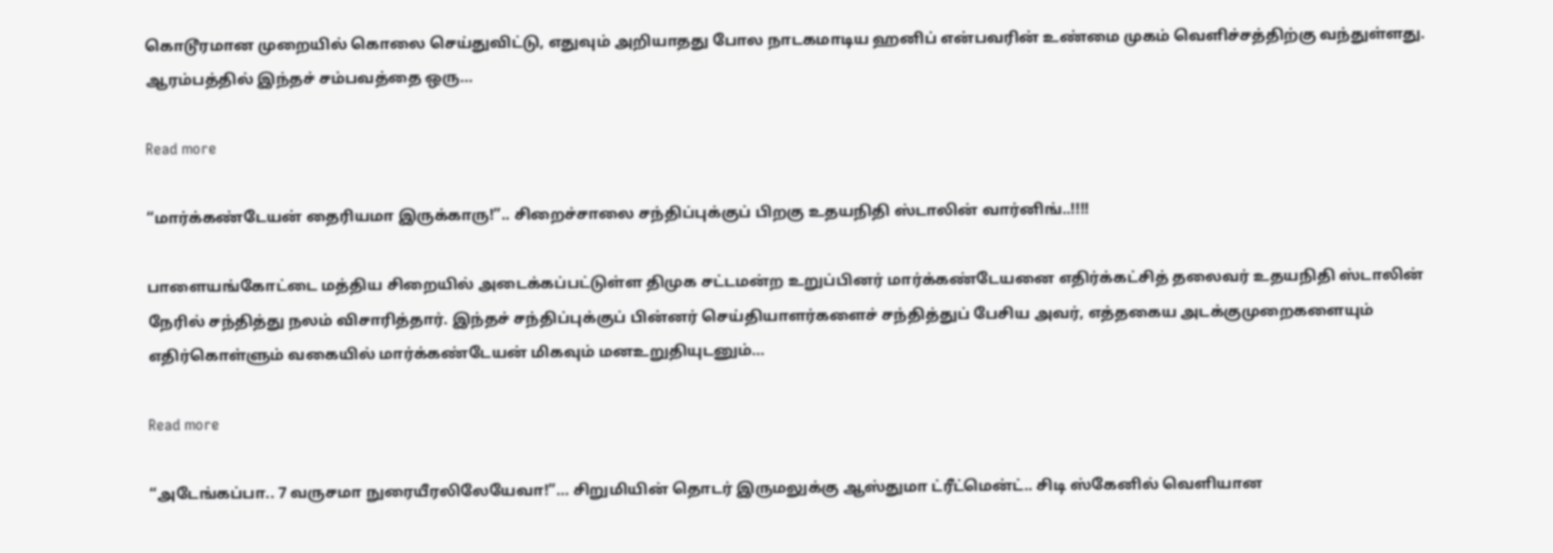கொடூரமான முறையில் கொலை செய்துவிட்டு, எதுவும் அறியாதது போல நாடகமாடிய ஹனிப் என்பவரின் உண்மை முகம் வெளிச்சத்திற்கு வந்துள்ளது. ஆரம்பத்தில் இந்தச் சம்பவத்தை ஒரு…

Read more

“மார்க்கண்டேயன் தைரியமா இருக்காரு!”.. சிறைச்சாலை சந்திப்புக்குப் பிறகு உதயநிதி ஸ்டாலின் வார்னிங்..!!!!

பாளையங்கோட்டை மத்திய சிறையில் அடைக்கப்பட்டுள்ள திமுக சட்டமன்ற உறுப்பினர் மார்க்கண்டேயனை எதிர்க்கட்சித் தலைவர் உதயநிதி ஸ்டாலின் நேரில் சந்தித்து நலம் விசாரித்தார். இந்தச் சந்திப்புக்குப் பின்னர் செய்தியாளர்களைச் சந்தித்துப் பேசிய அவர், எத்தகைய அடக்குமுறைகளையும் எதிர்கொள்ளும் வகையில் மார்க்கண்டேயன் மிகவும் மனஉறுதியுடனும்…

Read more

“அடேங்கப்பா.. 7 வருசமா நுரையீரலிலேயேவா!”… சிறுமியின் தொடர் இருமலுக்கு ஆஸ்துமா ட்ரீட்மென்ட்.. சிடி ஸ்கேனில் வெளியான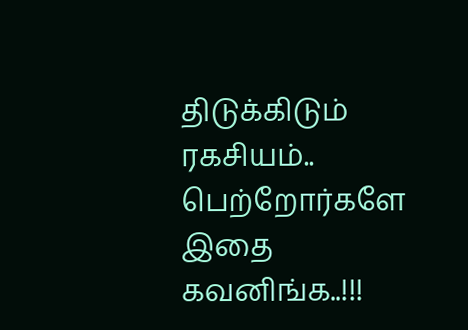திடுக்கிடும் ரகசியம்.. பெற்றோர்களே இதை கவனிங்க..!!!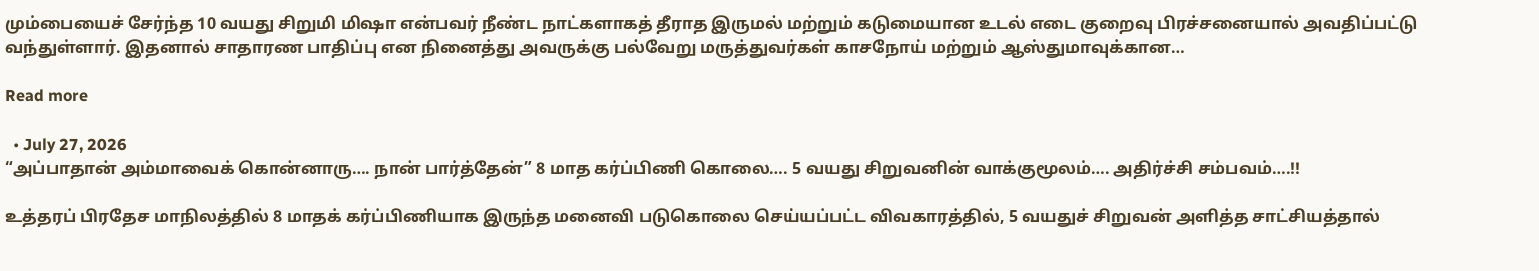மும்பையைச் சேர்ந்த 10 வயது சிறுமி மிஷா என்பவர் நீண்ட நாட்களாகத் தீராத இருமல் மற்றும் கடுமையான உடல் எடை குறைவு பிரச்சனையால் அவதிப்பட்டு வந்துள்ளார். இதனால் சாதாரண பாதிப்பு என நினைத்து அவருக்கு பல்வேறு மருத்துவர்கள் காசநோய் மற்றும் ஆஸ்துமாவுக்கான…

Read more

  • July 27, 2026
“அப்பாதான் அம்மாவைக் கொன்னாரு…. நான் பார்த்தேன்” 8 மாத கர்ப்பிணி கொலை…. 5 வயது சிறுவனின் வாக்குமூலம்…. அதிர்ச்சி சம்பவம்….!!

உத்தரப் பிரதேச மாநிலத்தில் 8 மாதக் கர்ப்பிணியாக இருந்த மனைவி படுகொலை செய்யப்பட்ட விவகாரத்தில், 5 வயதுச் சிறுவன் அளித்த சாட்சியத்தால்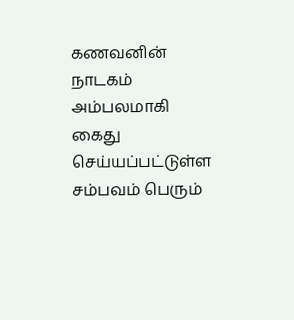கணவனின் நாடகம் அம்பலமாகி கைது செய்யப்பட்டுள்ள சம்பவம் பெரும்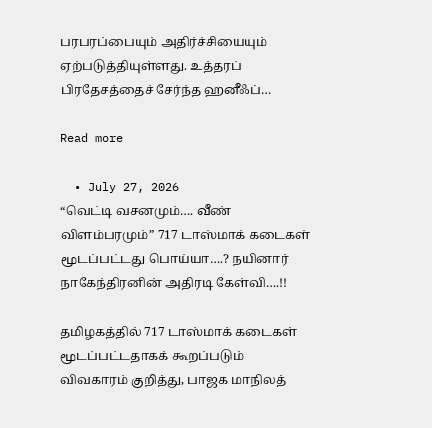பரபரப்பையும் அதிர்ச்சியையும் ஏற்படுத்தியுள்ளது. உத்தரப் பிரதேசத்தைச் சேர்ந்த ஹனீஃப்…

Read more

  • July 27, 2026
“வெட்டி வசனமும்…. வீண் விளம்பரமும்” 717 டாஸ்மாக் கடைகள் மூடப்பட்டது பொய்யா….? நயினார் நாகேந்திரனின் அதிரடி கேள்வி….!!

தமிழகத்தில் 717 டாஸ்மாக் கடைகள் மூடப்பட்டதாகக் கூறப்படும் விவகாரம் குறித்து, பாஜக மாநிலத்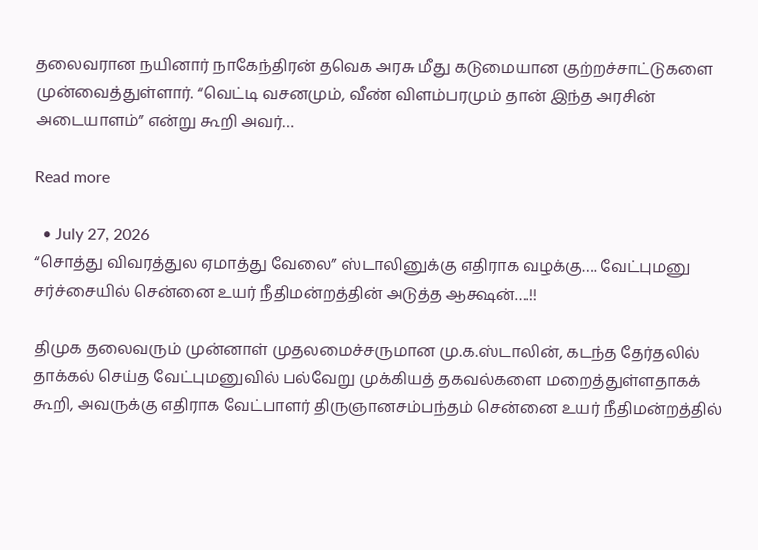தலைவரான நயினார் நாகேந்திரன் தவெக அரசு மீது கடுமையான குற்றச்சாட்டுகளை முன்வைத்துள்ளார். “வெட்டி வசனமும், வீண் விளம்பரமும் தான் இந்த அரசின் அடையாளம்” என்று கூறி அவர்…

Read more

  • July 27, 2026
“சொத்து விவரத்துல ஏமாத்து வேலை” ஸ்டாலினுக்கு எதிராக வழக்கு…. வேட்புமனு சர்ச்சையில் சென்னை உயர் நீதிமன்றத்தின் அடுத்த ஆக்ஷன்….!!

திமுக தலைவரும் முன்னாள் முதலமைச்சருமான மு.க.ஸ்டாலின், கடந்த தேர்தலில் தாக்கல் செய்த வேட்புமனுவில் பல்வேறு முக்கியத் தகவல்களை மறைத்துள்ளதாகக் கூறி, அவருக்கு எதிராக வேட்பாளர் திருஞானசம்பந்தம் சென்னை உயர் நீதிமன்றத்தில்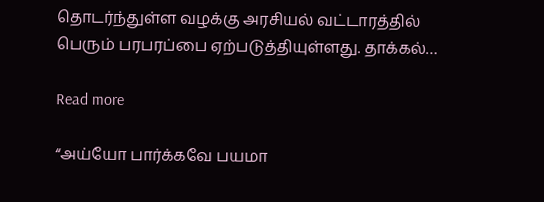தொடர்ந்துள்ள வழக்கு அரசியல் வட்டாரத்தில் பெரும் பரபரப்பை ஏற்படுத்தியுள்ளது. தாக்கல்…

Read more

“அய்யோ பார்க்கவே பயமா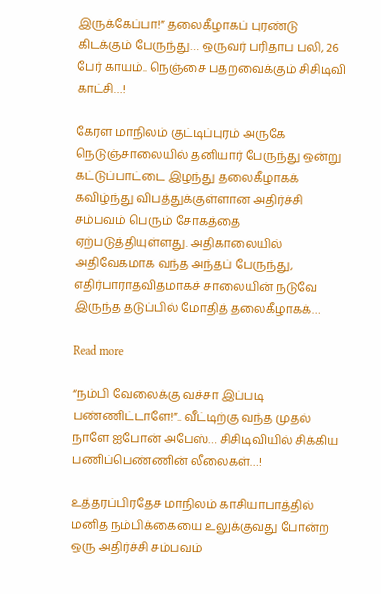இருக்கேப்பா!” தலைகீழாகப் புரண்டு கிடக்கும் பேருந்து… ஒருவர் பரிதாப பலி, 26 பேர் காயம்.. நெஞ்சை பதறவைக்கும் சிசிடிவி காட்சி…!

கேரள மாநிலம் குட்டிப்புரம் அருகே நெடுஞ்சாலையில் தனியார் பேருந்து ஒன்று கட்டுப்பாட்டை இழந்து தலைகீழாகக் கவிழ்ந்து விபத்துக்குள்ளான அதிர்ச்சி சம்பவம் பெரும் சோகத்தை ஏற்படுத்தியுள்ளது. அதிகாலையில் அதிவேகமாக வந்த அந்தப் பேருந்து, எதிர்பாராதவிதமாகச் சாலையின் நடுவே இருந்த தடுப்பில் மோதித் தலைகீழாகக்…

Read more

“நம்பி வேலைக்கு வச்சா இப்படி பண்ணிட்டாளே!”.. வீட்டிற்கு வந்த முதல் நாளே ஐபோன் அபேஸ்… சிசிடிவியில் சிக்கிய பணிப்பெண்ணின் லீலைகள்…!

உத்தரப்பிரதேச மாநிலம் காசியாபாத்தில் மனித நம்பிக்கையை உலுக்குவது போன்ற ஒரு அதிர்ச்சி சம்பவம்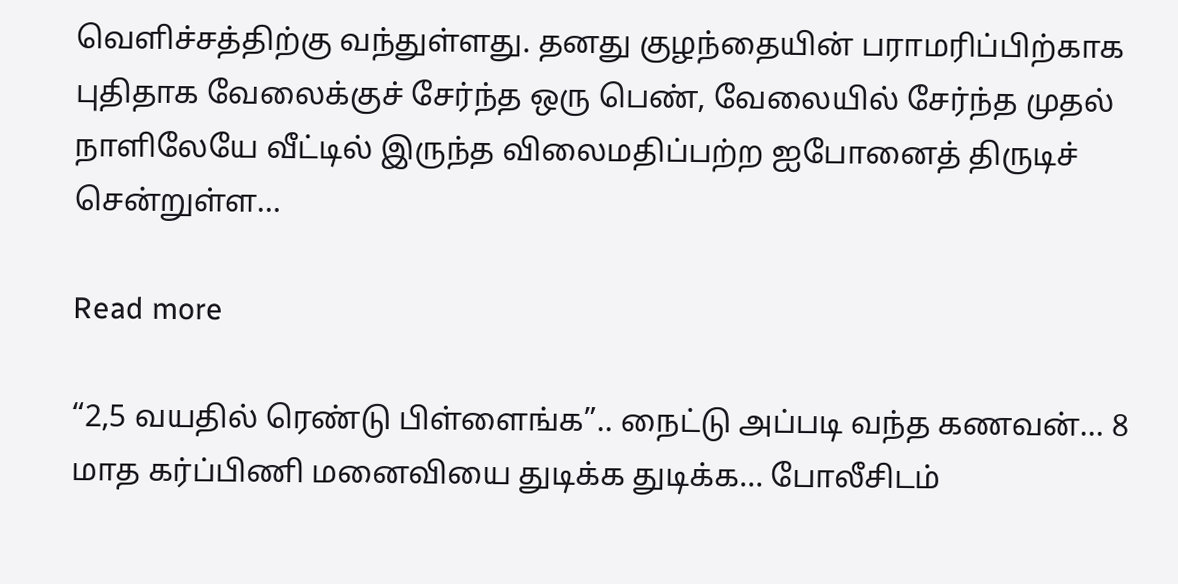வெளிச்சத்திற்கு வந்துள்ளது. தனது குழந்தையின் பராமரிப்பிற்காக புதிதாக வேலைக்குச் சேர்ந்த ஒரு பெண், வேலையில் சேர்ந்த முதல் நாளிலேயே வீட்டில் இருந்த விலைமதிப்பற்ற ஐபோனைத் திருடிச் சென்றுள்ள…

Read more

“2,5 வயதில் ரெண்டு பிள்ளைங்க”.. நைட்டு அப்படி வந்த கணவன்… 8 மாத கர்ப்பிணி மனைவியை துடிக்க துடிக்க… போலீசிடம்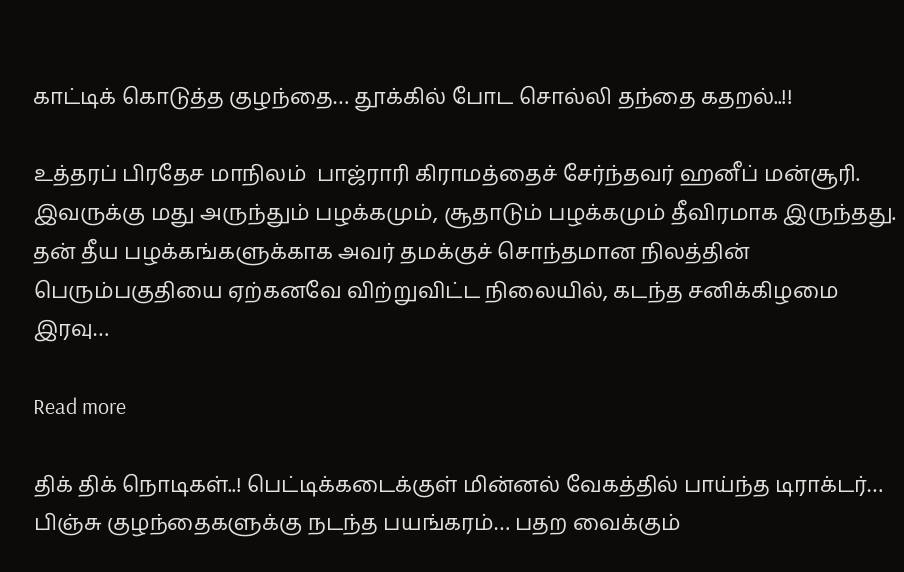காட்டிக் கொடுத்த குழந்தை… தூக்கில் போட சொல்லி தந்தை கதறல்..!!

உத்தரப் பிரதேச மாநிலம்  பாஜ்ராரி கிராமத்தைச் சேர்ந்தவர் ஹனீப் மன்சூரி. இவருக்கு மது அருந்தும் பழக்கமும், சூதாடும் பழக்கமும் தீவிரமாக இருந்தது. தன் தீய பழக்கங்களுக்காக அவர் தமக்குச் சொந்தமான நிலத்தின் பெரும்பகுதியை ஏற்கனவே விற்றுவிட்ட நிலையில், கடந்த சனிக்கிழமை இரவு…

Read more

திக் திக் நொடிகள்..! பெட்டிக்கடைக்குள் மின்னல் வேகத்தில் பாய்ந்த டிராக்டர்… பிஞ்சு குழந்தைகளுக்கு நடந்த பயங்கரம்… பதற வைக்கும்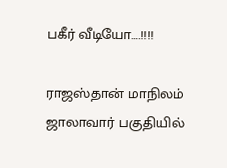பகீர் வீடியோ….!!!!

ராஜஸ்தான் மாநிலம் ஜாலாவார் பகுதியில்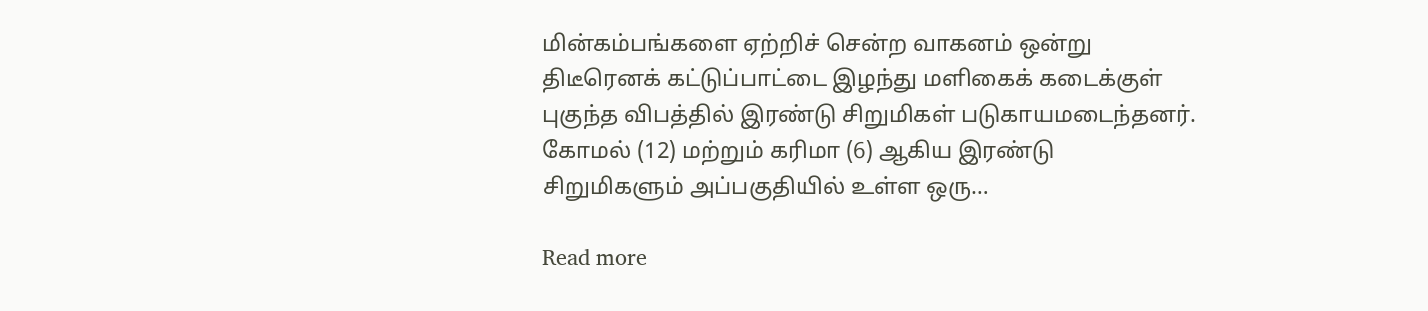மின்கம்பங்களை ஏற்றிச் சென்ற வாகனம் ஒன்று திடீரெனக் கட்டுப்பாட்டை இழந்து மளிகைக் கடைக்குள் புகுந்த விபத்தில் இரண்டு சிறுமிகள் படுகாயமடைந்தனர். கோமல் (12) மற்றும் கரிமா (6) ஆகிய இரண்டு சிறுமிகளும் அப்பகுதியில் உள்ள ஒரு…

Read more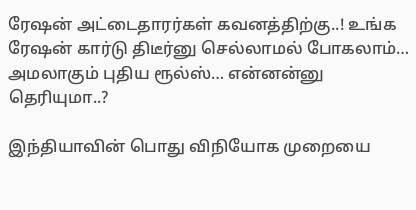ரேஷன் அட்டைதாரர்கள் கவனத்திற்கு..! உங்க ரேஷன் கார்டு திடீர்னு செல்லாமல் போகலாம்… அமலாகும் புதிய ரூல்ஸ்… என்னன்னு தெரியுமா..?

இந்தியாவின் பொது விநியோக முறையை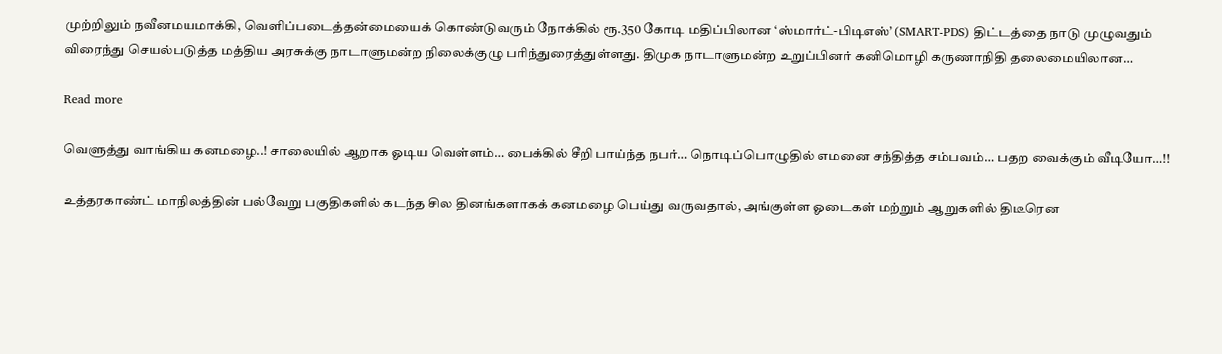முற்றிலும் நவீனமயமாக்கி, வெளிப்படைத்தன்மையைக் கொண்டுவரும் நோக்கில் ரூ.350 கோடி மதிப்பிலான ‘ஸ்மார்ட்-பிடிஎஸ்’ (SMART-PDS) திட்டத்தை நாடு முழுவதும் விரைந்து செயல்படுத்த மத்திய அரசுக்கு நாடாளுமன்ற நிலைக்குழு பரிந்துரைத்துள்ளது. திமுக நாடாளுமன்ற உறுப்பினர் கனிமொழி கருணாநிதி தலைமையிலான…

Read more

வெளுத்து வாங்கிய கனமழை..! சாலையில் ஆறாக ஓடிய வெள்ளம்… பைக்கில் சீறி பாய்ந்த நபர்… நொடிப்பொழுதில் எமனை சந்தித்த சம்பவம்… பதற வைக்கும் வீடியோ…!!

உத்தரகாண்ட் மாநிலத்தின் பல்வேறு பகுதிகளில் கடந்த சில தினங்களாகக் கனமழை பெய்து வருவதால், அங்குள்ள ஓடைகள் மற்றும் ஆறுகளில் திடீரென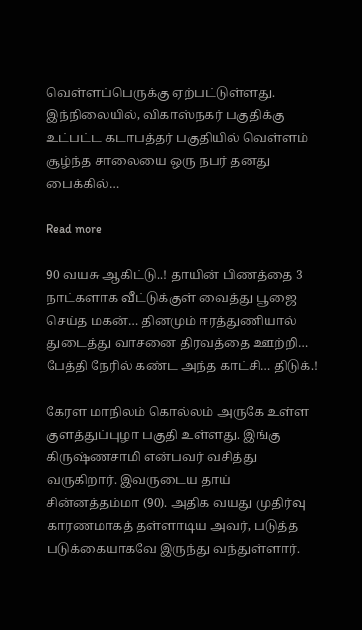வெள்ளப்பெருக்கு ஏற்பட்டுள்ளது. இந்நிலையில், விகாஸ்நகர் பகுதிக்கு உட்பட்ட கடாபத்தர் பகுதியில் வெள்ளம் சூழ்ந்த சாலையை ஒரு நபர் தனது பைக்கில்…

Read more

90 வயசு ஆகிட்டு..! தாயின் பிணத்தை 3 நாட்களாக வீட்டுக்குள் வைத்து பூஜை செய்த மகன்… தினமும் ஈரத்துணியால் துடைத்து வாசனை திரவத்தை ஊற்றி… பேத்தி நேரில் கண்ட அந்த காட்சி… திடுக்.!

கேரள மாநிலம் கொல்லம் அருகே உள்ள குளத்துப்புழா பகுதி உள்ளது. இங்கு  கிருஷ்ணசாமி என்பவர் வசித்து வருகிறார். இவருடைய தாய் சின்னத்தம்மா (90). அதிக வயது முதிர்வு காரணமாகத் தள்ளாடிய அவர், படுத்த படுக்கையாகவே இருந்து வந்துள்ளார்.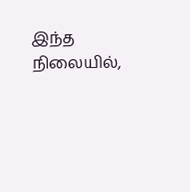இந்த நிலையில்,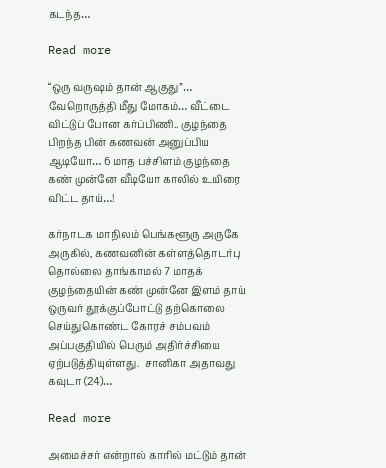கடந்த…

Read more

“ஒரு வருஷம் தான் ஆகுது”… வேறொருத்தி மீது மோகம்… வீட்டை விட்டுப் போன கர்ப்பிணி.. குழந்தை பிறந்த பின் கணவன் அனுப்பிய ஆடியோ… 6 மாத பச்சிளம் குழந்தை கண் முன்னே வீடியோ காலில் உயிரை விட்ட தாய்…!

கர்நாடக மாநிலம் பெங்களூரு அருகே அருகில், கணவனின் கள்ளத்தொடர்பு தொல்லை தாங்காமல் 7 மாதக் குழந்தையின் கண் முன்னே இளம் தாய் ஒருவர் தூக்குப்போட்டு தற்கொலை செய்துகொண்ட கோரச் சம்பவம் அப்பகுதியில் பெரும் அதிர்ச்சியை ஏற்படுத்தியுள்ளது.  சானிகா அதாவது கவுடா (24)…

Read more

அமைச்சர் என்றால் காரில் மட்டும் தான்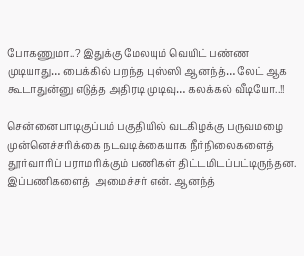போகணுமா..? இதுக்கு மேலயும் வெயிட் பண்ண முடியாது… பைக்கில் பறந்த புஸ்ஸி ஆனந்த்… லேட் ஆக கூடாதுன்னு எடுத்த அதிரடி முடிவு… கலக்கல் வீடியோ..!!

சென்னைபாடிகுப்பம் பகுதியில் வடகிழக்கு பருவமழை முன்னெச்சரிக்கை நடவடிக்கையாக நீர்நிலைகளைத் தூர்வாரிப் பராமரிக்கும் பணிகள் திட்டமிடப்பட்டிருந்தன. இப்பணிகளைத்  அமைச்சர் என். ஆனந்த்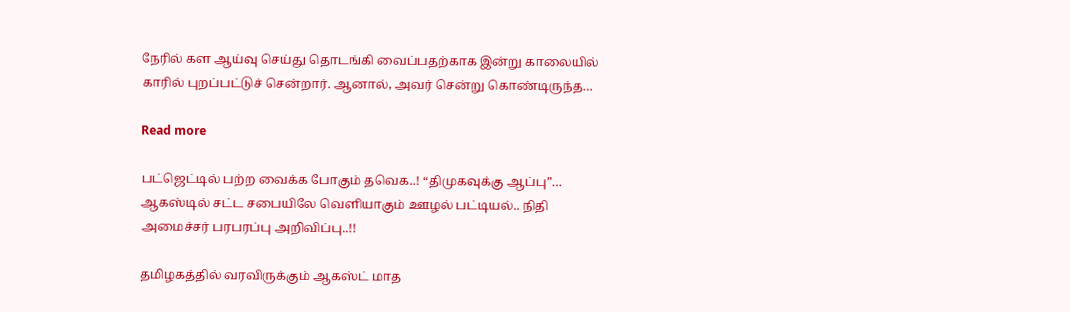நேரில் கள ஆய்வு செய்து தொடங்கி வைப்பதற்காக இன்று காலையில் காரில் புறப்பட்டுச் சென்றார். ஆனால், அவர் சென்று கொண்டிருந்த…

Read more

பட்ஜெட்டில் பற்ற வைக்க போகும் தவெக..! “திமுகவுக்கு ஆப்பு”… ஆகஸ்டில் சட்ட சபையிலே வெளியாகும் ஊழல் பட்டியல்.. நிதி அமைச்சர் பரபரப்பு அறிவிப்பு..!!

தமிழகத்தில் வரவிருக்கும் ஆகஸ்ட் மாத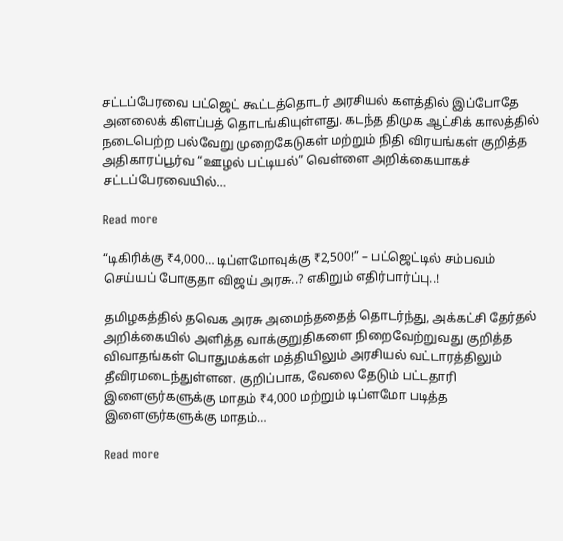சட்டப்பேரவை பட்ஜெட் கூட்டத்தொடர் அரசியல் களத்தில் இப்போதே அனலைக் கிளப்பத் தொடங்கியுள்ளது. கடந்த திமுக ஆட்சிக் காலத்தில் நடைபெற்ற பல்வேறு முறைகேடுகள் மற்றும் நிதி விரயங்கள் குறித்த அதிகாரப்பூர்வ “ஊழல் பட்டியல்” வெள்ளை அறிக்கையாகச் சட்டப்பேரவையில்…

Read more

“டிகிரிக்கு ₹4,000… டிப்ளமோவுக்கு ₹2,500!” – பட்ஜெட்டில் சம்பவம் செய்யப் போகுதா விஜய் அரசு..? எகிறும் எதிர்பார்ப்பு..!

தமிழகத்தில் தவெக அரசு அமைந்ததைத் தொடர்ந்து, அக்கட்சி தேர்தல் அறிக்கையில் அளித்த வாக்குறுதிகளை நிறைவேற்றுவது குறித்த விவாதங்கள் பொதுமக்கள் மத்தியிலும் அரசியல் வட்டாரத்திலும் தீவிரமடைந்துள்ளன. குறிப்பாக, வேலை தேடும் பட்டதாரி இளைஞர்களுக்கு மாதம் ₹4,000 மற்றும் டிப்ளமோ படித்த இளைஞர்களுக்கு மாதம்…

Read more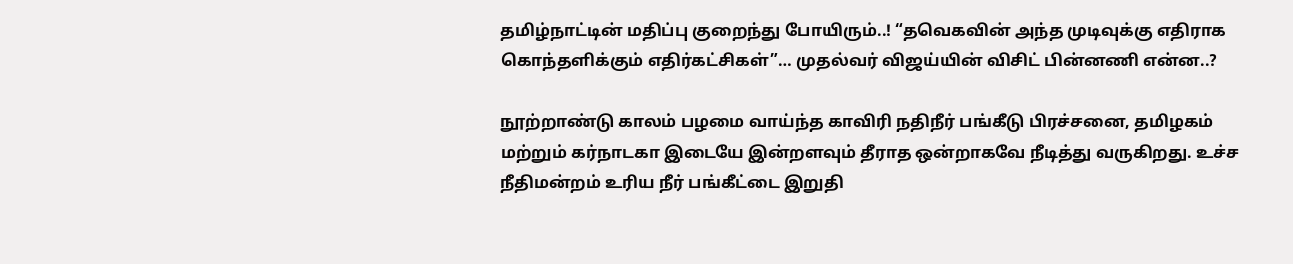தமிழ்நாட்டின் மதிப்பு குறைந்து போயிரும்..! “தவெகவின் அந்த முடிவுக்கு எதிராக கொந்தளிக்கும் எதிர்கட்சிகள்”… முதல்வர் விஜய்யின் விசிட் பின்னணி என்ன..?

நூற்றாண்டு காலம் பழமை வாய்ந்த காவிரி நதிநீர் பங்கீடு பிரச்சனை, தமிழகம் மற்றும் கர்நாடகா இடையே இன்றளவும் தீராத ஒன்றாகவே நீடித்து வருகிறது. உச்ச நீதிமன்றம் உரிய நீர் பங்கீட்டை இறுதி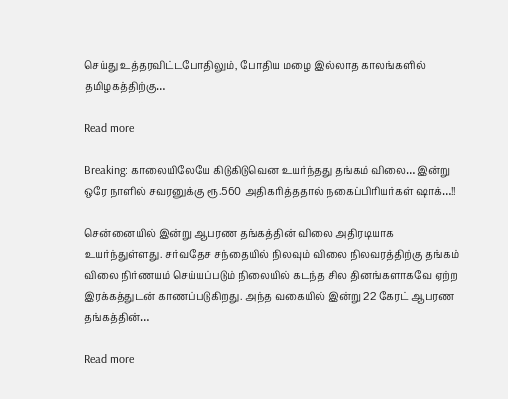செய்து உத்தரவிட்டபோதிலும், போதிய மழை இல்லாத காலங்களில் தமிழகத்திற்கு…

Read more

Breaking: காலையிலேயே கிடுகிடுவென உயர்ந்தது தங்கம் விலை… இன்று ஒரே நாளில் சவரனுக்கு ரூ.560 அதிகரித்ததால் நகைப்பிரியர்கள் ஷாக்…!!

சென்னையில் இன்று ஆபரண தங்கத்தின் விலை அதிரடியாக உயர்ந்துள்ளது. சர்வதேச சந்தையில் நிலவும் விலை நிலவரத்திற்கு தங்கம் விலை நிர்ணயம் செய்யப்படும் நிலையில் கடந்த சில தினங்களாகவே ஏற்ற இரக்கத்துடன் காணப்படுகிறது. அந்த வகையில் இன்று 22 கேரட் ஆபரண தங்கத்தின்…

Read more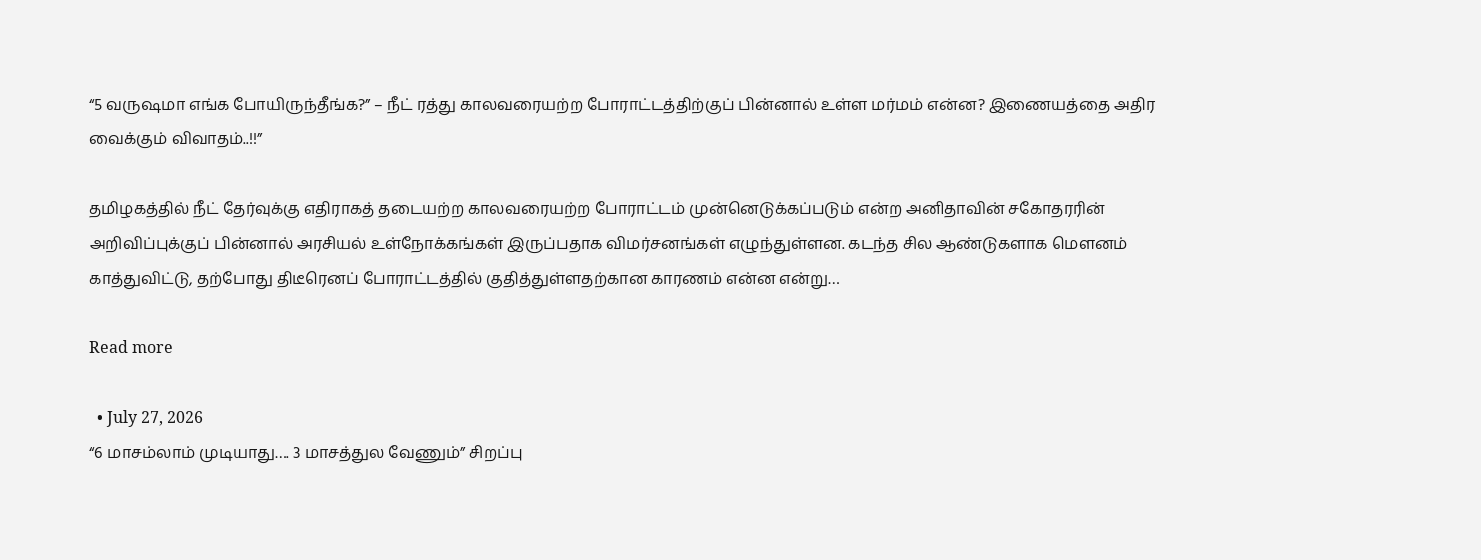“5 வருஷமா எங்க போயிருந்தீங்க?” – நீட் ரத்து காலவரையற்ற போராட்டத்திற்குப் பின்னால் உள்ள மர்மம் என்ன? இணையத்தை அதிர வைக்கும் விவாதம்..!!”

தமிழகத்தில் நீட் தேர்வுக்கு எதிராகத் தடையற்ற காலவரையற்ற போராட்டம் முன்னெடுக்கப்படும் என்ற அனிதாவின் சகோதரரின் அறிவிப்புக்குப் பின்னால் அரசியல் உள்நோக்கங்கள் இருப்பதாக விமர்சனங்கள் எழுந்துள்ளன. கடந்த சில ஆண்டுகளாக மௌனம் காத்துவிட்டு, தற்போது திடீரெனப் போராட்டத்தில் குதித்துள்ளதற்கான காரணம் என்ன என்று…

Read more

  • July 27, 2026
“6 மாசம்லாம் முடியாது…. 3 மாசத்துல வேணும்” சிறப்பு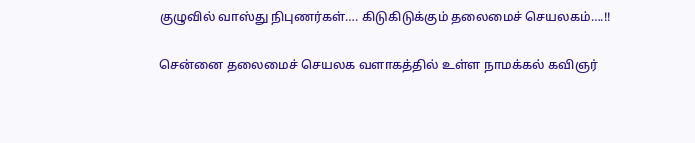குழுவில் வாஸ்து நிபுணர்கள்…. கிடுகிடுக்கும் தலைமைச் செயலகம்….!!

சென்னை தலைமைச் செயலக வளாகத்தில் உள்ள நாமக்கல் கவிஞர்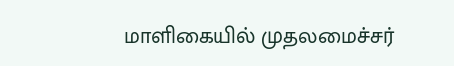மாளிகையில் முதலமைச்சர்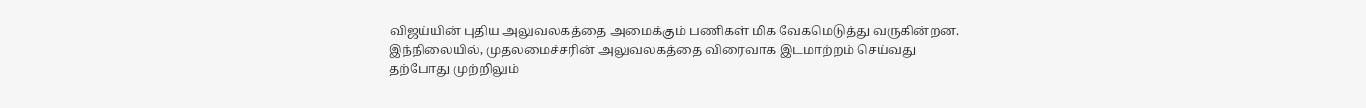விஜய்யின் புதிய அலுவலகத்தை அமைக்கும் பணிகள் மிக வேகமெடுத்து வருகின்றன. இந்நிலையில், முதலமைச்சரின் அலுவலகத்தை விரைவாக இடமாற்றம் செய்வது தற்போது முற்றிலும்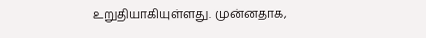உறுதியாகியுள்ளது. முன்னதாக,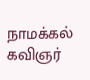நாமக்கல் கவிஞர்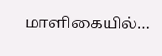மாளிகையில்…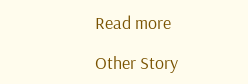Read more

Other Story